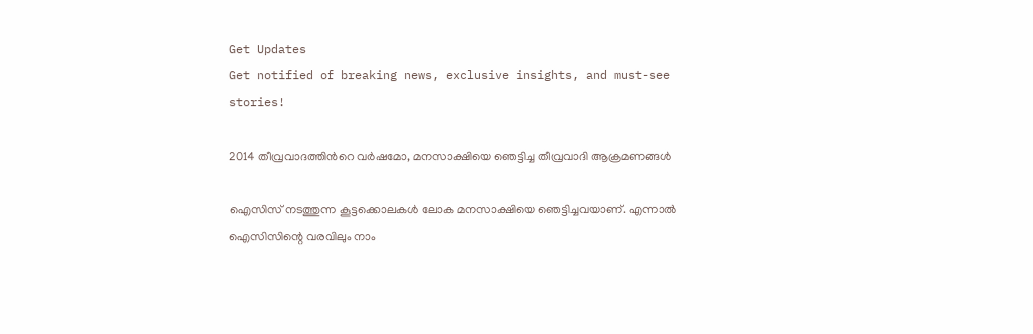Get Updates
Get notified of breaking news, exclusive insights, and must-see stories!

2014 തീവ്രവാദത്തിന്‍റെ വര്‍ഷമോ, മനസാക്ഷിയെ ഞെട്ടിച്ച തീവ്രവാദി ആക്രമണങ്ങള്‍

ഐസിസ് നടത്തുന്ന കൂട്ടക്കൊലകള്‍ ലോക മനസാക്ഷിയെ ഞെട്ടിച്ചവയാണ്. എന്നാല്‍ ഐസിസിന്റെ വരവിലും നാം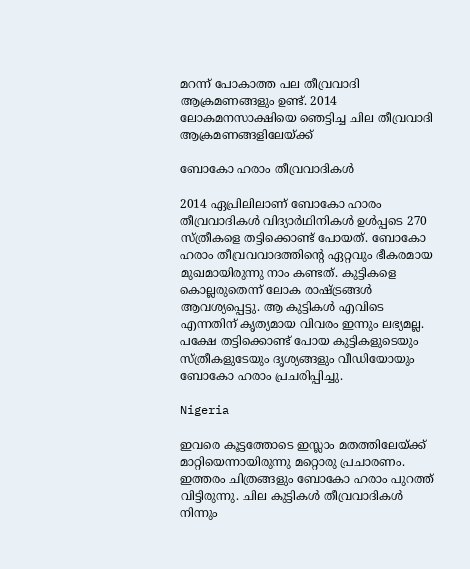മറന്ന് പോകാത്ത പല തീവ്രവാദി ആക്രമണങ്ങളും ഉണ്ട്. 2014 ലോകമനസാക്ഷിയെ ഞെട്ടിച്ച ചില തീവ്രവാദി ആക്രമണങ്ങളിലേയ്ക്ക്

ബോകോ ഹരാം തീവ്രവാദികള്‍

2014 ഏപ്രിലിലാണ് ബോകോ ഹാരം തീവ്രവാദികള്‍ വിദ്യാര്‍ഥിനികള്‍ ഉള്‍പ്പടെ 270 സ്ത്രീകളെ തട്ടിക്കൊണ്ട് പോയത്. ബോകോ ഹരാം തീവ്രവവാദത്തിന്റെ ഏറ്റവും ഭീകരമായ മുഖമായിരുന്നു നാം കണ്ടത്. കുട്ടികളെ കൊല്ലരുതെന്ന് ലോക രാഷ്ട്രങ്ങള്‍ ആവശ്യപ്പെട്ടു. ആ കുട്ടികള്‍ എവിടെ എന്നതിന് കൃത്യമായ വിവരം ഇന്നും ലഭ്യമല്ല. പക്ഷേ തട്ടിക്കൊണ്ട് പോയ കുട്ടികളുടെയും സ്ത്രീകളുടേയും ദൃശ്യങ്ങളും വീഡിയോയും ബോകോ ഹരാം പ്രചരിപ്പിച്ചു.

Nigeria

ഇവരെ കൂട്ടത്തോടെ ഇസ്ലാം മതത്തിലേയ്ക്ക് മാറ്റിയെന്നായിരുന്നു മറ്റൊരു പ്രചാരണം. ഇത്തരം ചിത്രങ്ങളും ബോകോ ഹരാം പുറത്ത് വിട്ടിരുന്നു. ചില കുട്ടികള്‍ തീവ്രവാദികള്‍ നിന്നും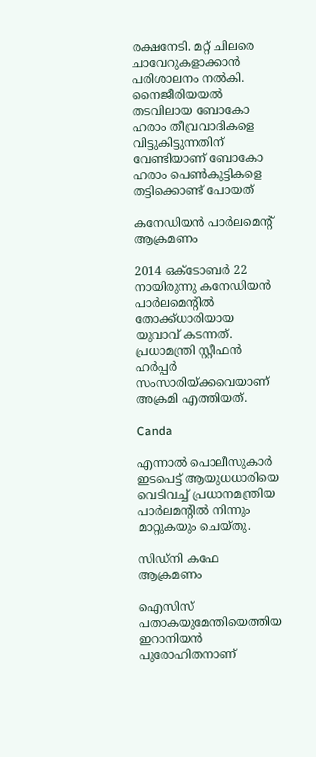രക്ഷനേടി. മറ്റ് ചിലരെ ചാവേറുകളാക്കാന്‍ പരിശാലനം നല്‍കി. നൈജീരിയയല്‍ തടവിലായ ബോകോ ഹരാം തീവ്രവാദികളെ വിട്ടുകിട്ടുന്നതിന് വേണ്ടിയാണ് ബോകോ ഹരാം പെണ്‍കുട്ടികളെ തട്ടിക്കൊണ്ട് പോയത്

കനേഡിയന്‍ പാര്‍ലമെന്റ് ആക്രമണം

2014 ഒക്ടോബര്‍ 22 നായിരുന്നു കനേഡിയന്‍ പാര്‍ലമെന്റില്‍ തോക്ക്ധാരിയായ യുവാവ് കടന്നത്. പ്രധാമന്ത്രി സ്റ്റീഫന്‍ ഹര്‍പ്പര്‍ സംസാരിയ്ക്കവെയാണ് അക്രമി എത്തിയത്.

Canda

എന്നാല്‍ പൊലീസുകാര്‍ ഇടപെട്ട് ആയുധധാരിയെ വെടിവച്ച് പ്രധാനമന്ത്രിയ പാര്‍ലമന്റില്‍ നിന്നും മാറ്റുകയും ചെയ്തു.

സിഡ്‌നി കഫേ ആക്രമണം

ഐസിസ് പതാകയുമേന്തിയെത്തിയ ഇറാനിയന്‍ പുരോഹിതനാണ്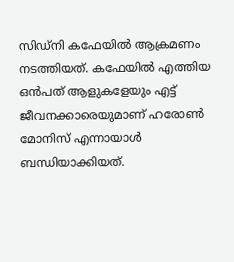സിഡ്‌നി കഫേയില്‍ ആക്രമണം നടത്തിയത്. കഫേയില്‍ എത്തിയ ഒന്‍പത് ആളുകളേയും എട്ട് ജീവനക്കാരെയുമാണ് ഹരോണ്‍ മോനിസ് എന്നായാള്‍ ബന്ധിയാക്കിയത്.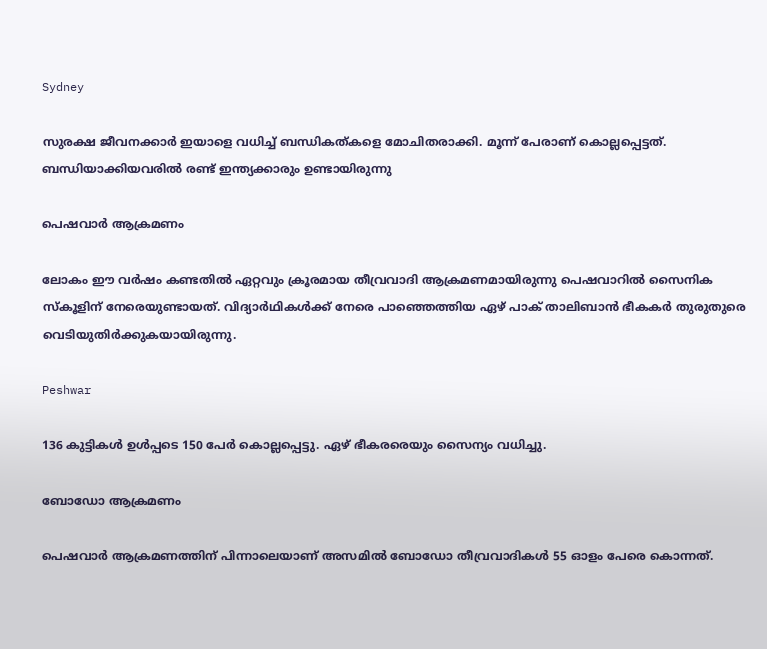Sydney

സുരക്ഷ ജീവനക്കാര്‍ ഇയാളെ വധിച്ച് ബന്ധികത്കളെ മോചിതരാക്കി. മൂന്ന് പേരാണ് കൊല്ലപ്പെട്ടത്. ബന്ധിയാക്കിയവരില്‍ രണ്ട് ഇന്ത്യക്കാരും ഉണ്ടായിരുന്നു

പെഷവാര്‍ ആക്രമണം

ലോകം ഈ വര്‍ഷം കണ്ടതില്‍ ഏറ്റവും ക്രൂരമായ തീവ്രവാദി ആക്രമണമായിരുന്നു പെഷവാറില്‍ സൈനിക സ്‌കൂളിന് നേരെയുണ്ടായത്. വിദ്യാര്‍ഥികള്‍ക്ക് നേരെ പാഞ്ഞെത്തിയ ഏഴ് പാക് താലിബാന്‍ ഭീകകര്‍ തുരുതുരെ വെടിയുതിര്‍ക്കുകയായിരുന്നു.

Peshwar

136 കുട്ടികള്‍ ഉള്‍പ്പടെ 150 പേര്‍ കൊല്ലപ്പെട്ടു. ഏഴ് ഭീകരരെയും സൈന്യം വധിച്ചു.

ബോഡോ ആക്രമണം

പെഷവാര്‍ ആക്രമണത്തിന് പിന്നാലെയാണ് അസമില്‍ ബോഡോ തീവ്രവാദികള്‍ 55 ഓളം പേരെ കൊന്നത്.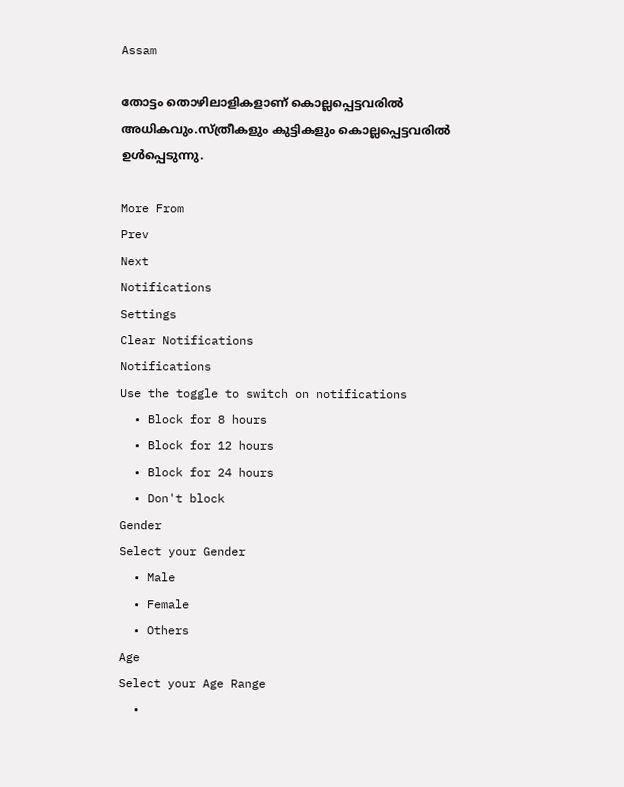Assam

തോട്ടം തൊഴിലാളികളാണ് കൊല്ലപ്പെട്ടവരില്‍ അധികവും.സ്ത്രീകളും കുട്ടികളും കൊല്ലപ്പെട്ടവരില്‍ ഉള്‍പ്പെടുന്നു.

More From
Prev
Next
Notifications
Settings
Clear Notifications
Notifications
Use the toggle to switch on notifications
  • Block for 8 hours
  • Block for 12 hours
  • Block for 24 hours
  • Don't block
Gender
Select your Gender
  • Male
  • Female
  • Others
Age
Select your Age Range
  •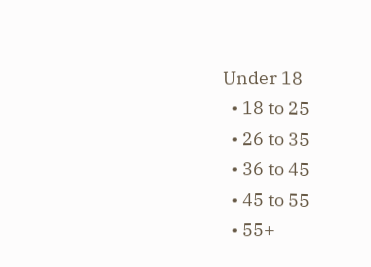Under 18
  • 18 to 25
  • 26 to 35
  • 36 to 45
  • 45 to 55
  • 55+